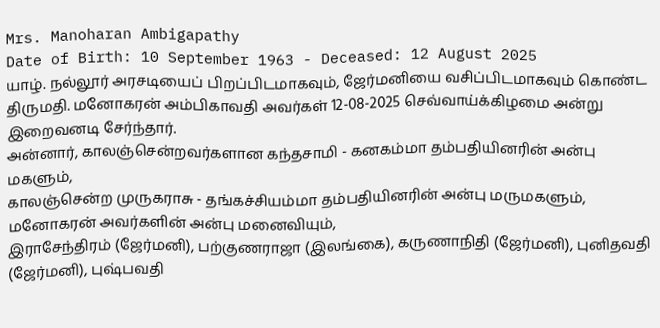Mrs. Manoharan Ambigapathy
Date of Birth: 10 September 1963 - Deceased: 12 August 2025
யாழ். நல்லூர் அரசடியைப் பிறப்பிடமாகவும், ஜேர்மனியை வசிப்பிடமாகவும் கொண்ட திருமதி. மனோகரன் அம்பிகாவதி அவர்கள் 12-08-2025 செவ்வாய்க்கிழமை அன்று இறைவனடி சேர்ந்தார்.
அன்னார், காலஞ்சென்றவர்களான கந்தசாமி - கனகம்மா தம்பதியினரின் அன்பு மகளும்,
காலஞ்சென்ற முருகராசு - தங்கச்சியம்மா தம்பதியினரின் அன்பு மருமகளும்,
மனோகரன் அவர்களின் அன்பு மனைவியும்,
இராசேந்திரம் (ஜேர்மனி), பற்குணராஜா (இலங்கை), கருணாநிதி (ஜேர்மனி), புனிதவதி (ஜேர்மனி), புஷ்பவதி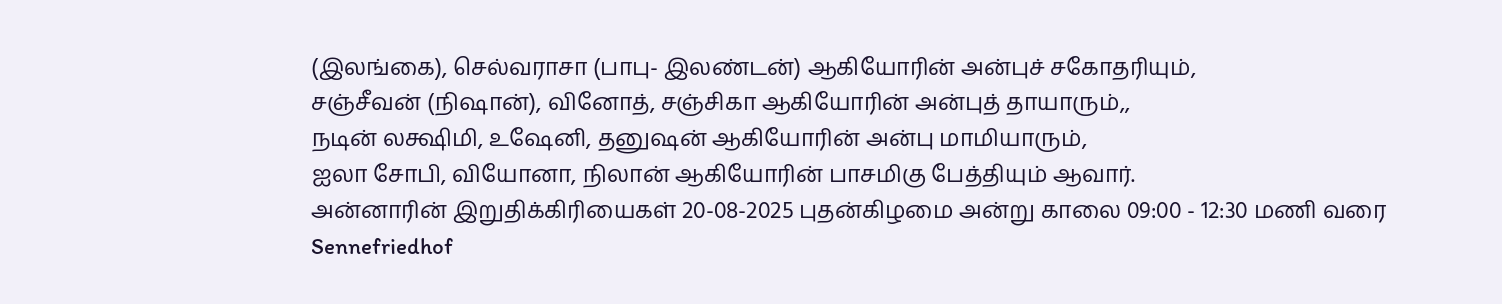(இலங்கை), செல்வராசா (பாபு- இலண்டன்) ஆகியோரின் அன்புச் சகோதரியும்,
சஞ்சீவன் (நிஷான்), வினோத், சஞ்சிகா ஆகியோரின் அன்புத் தாயாரும்,,
நடின் லக்ஷிமி, உஷேனி, தனுஷன் ஆகியோரின் அன்பு மாமியாரும்,
ஐலா சோபி, வியோனா, நிலான் ஆகியோரின் பாசமிகு பேத்தியும் ஆவார்.
அன்னாரின் இறுதிக்கிரியைகள் 20-08-2025 புதன்கிழமை அன்று காலை 09:00 - 12:30 மணி வரை Sennefriedhof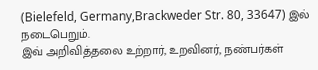(Bielefeld, Germany,Brackweder Str. 80, 33647) இல் நடைபெறும்.
இவ் அறிவித்தலை உற்றார், உறவினர், நண்பர்கள்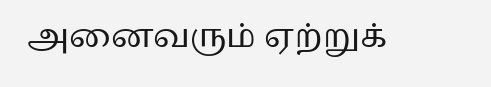அனைவரும் ஏற்றுக்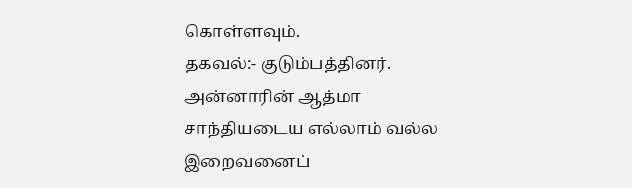கொள்ளவும்.
தகவல்:- குடும்பத்தினர்.
அன்னாரின் ஆத்மா சாந்தியடைய எல்லாம் வல்ல இறைவனைப்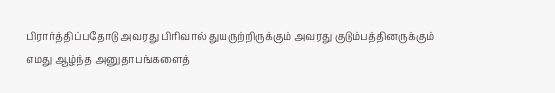பிரார்த்திப்பதோடு அவரது பிரிவால் துயருற்றிருக்கும் அவரது குடும்பத்தினருக்கும் எமது ஆழ்ந்த அனுதாபங்களைத்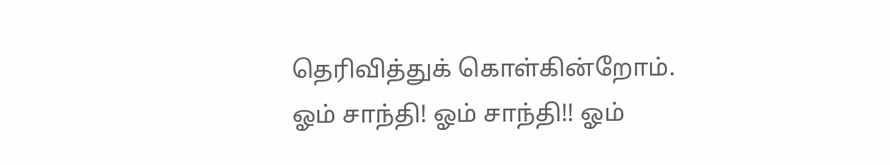தெரிவித்துக் கொள்கின்றோம்.
ஓம் சாந்தி! ஓம் சாந்தி!! ஓம்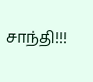சாந்தி!!!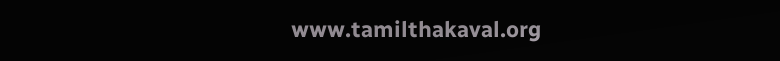www.tamilthakaval.org